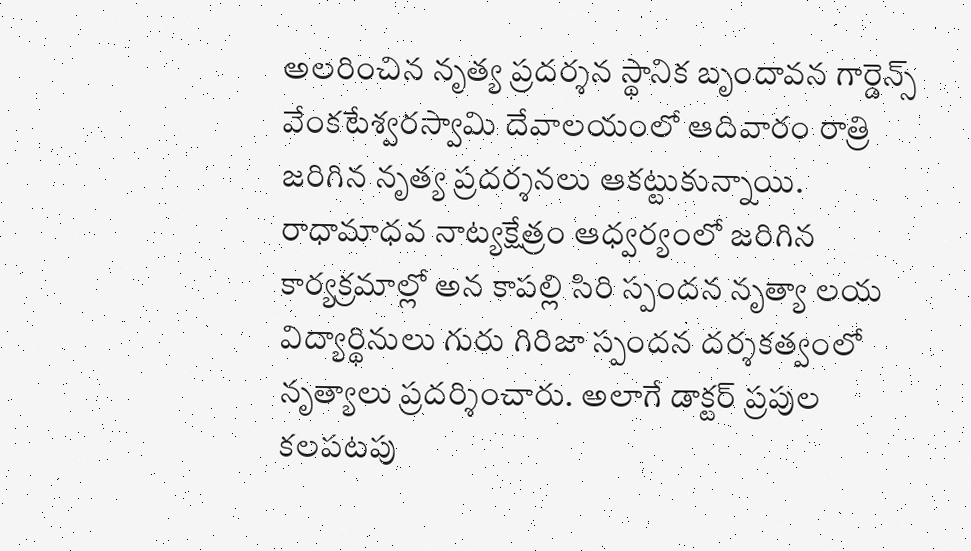అలరించిన నృత్య ప్రదర్శన స్థానిక బృందావన గార్డెన్స్ వేంకటేశ్వరస్వామి దేవాలయంలో ఆదివారం రాత్రి జరిగిన నృత్య ప్రదర్శనలు ఆకట్టుకున్నాయి. రాధామాధవ నాట్యక్షేత్రం ఆధ్వర్యంలో జరిగిన కార్యక్రమాల్లో అన కాపల్లి సిరి స్పందన నృత్యా లయ విద్యార్థినులు గురు గిరిజా స్పందన దర్శకత్వంలో నృత్యాలు ప్రదర్శించారు. అలాగే డాక్టర్ ప్రపుల కలపటపు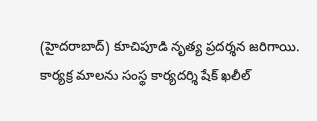(హైదరాబాద్) కూచిపూడి నృత్య ప్రదర్శన జరిగాయి. కార్యక్ర మాలను సంస్థ కార్యదర్శి షేక్ ఖలీల్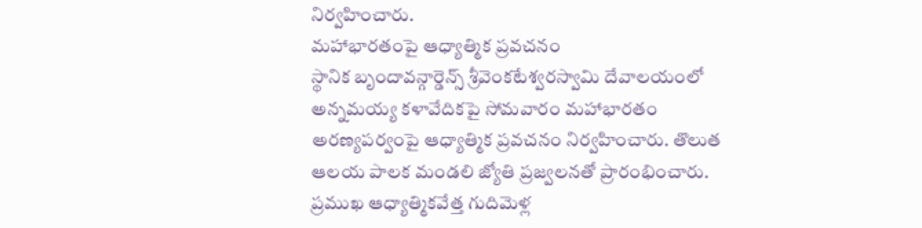నిర్వహించారు.
మహాభారతంపై ఆధ్యాత్మిక ప్రవచనం
స్థానిక బృందావన్గార్డెన్స్ శ్రీవెంకటేశ్వరస్వామి దేవాలయంలో అన్నమయ్య కళావేదికపై సోమవారం మహాభారతం అరణ్యపర్వంపై ఆధ్యాత్మిక ప్రవచనం నిర్వహించారు. తొలుత ఆలయ పాలక మండలి జ్యోతి ప్రజ్వలనతో ప్రారంభించారు. ప్రముఖ ఆధ్యాత్మికవేత్త గుదిమెళ్ల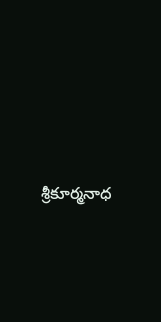శ్రీకూర్మనాధ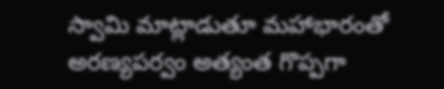స్వామి మాట్లాడుతూ మహాభారంతో అరణ్యపర్వం అత్యంత గొప్పగా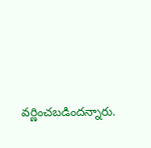వర్ణించబడిందన్నారు.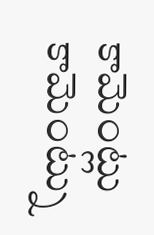కామెంట్లు
కామెంట్ను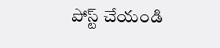పోస్ట్ చేయండి